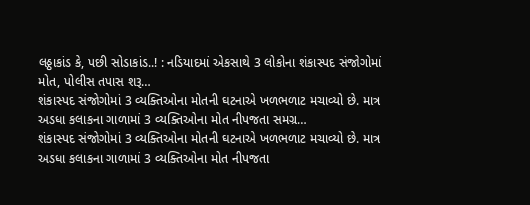લઠ્ઠાકાંડ કે, પછી સોડાકાંડ..! : નડિયાદમાં એકસાથે 3 લોકોના શંકાસ્પદ સંજોગોમાં મોત, પોલીસ તપાસ શરૂ…
શંકાસ્પદ સંજોગોમાં 3 વ્યક્તિઓના મોતની ઘટનાએ ખળભળાટ મચાવ્યો છે. માત્ર અડધા કલાકના ગાળામાં 3 વ્યક્તિઓના મોત નીપજતા સમગ્ર…
શંકાસ્પદ સંજોગોમાં 3 વ્યક્તિઓના મોતની ઘટનાએ ખળભળાટ મચાવ્યો છે. માત્ર અડધા કલાકના ગાળામાં 3 વ્યક્તિઓના મોત નીપજતા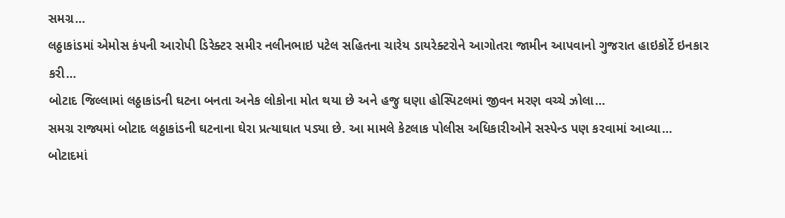સમગ્ર…
લઠ્ઠાકાંડમાં એમોસ કંપની આરોપી ડિરેક્ટર સમીર નલીનભાઇ પટેલ સહિતના ચારેય ડાયરેક્ટરોને આગોતરા જામીન આપવાનો ગુજરાત હાઇકોર્ટે ઇનકાર કરી…
બોટાદ જિલ્લામાં લઠ્ઠાકાંડની ઘટના બનતા અનેક લોકોના મોત થયા છે અને હજુ ઘણા હોસ્પિટલમાં જીવન મરણ વચ્ચે ઝોલા…
સમગ્ર રાજ્યમાં બોટાદ લઠ્ઠાકાંડની ઘટનાના ઘેરા પ્રત્યાઘાત પડ્યા છે. આ મામલે કેટલાક પોલીસ અધિકારીઓને સસ્પેન્ડ પણ કરવામાં આવ્યા…
બોટાદમાં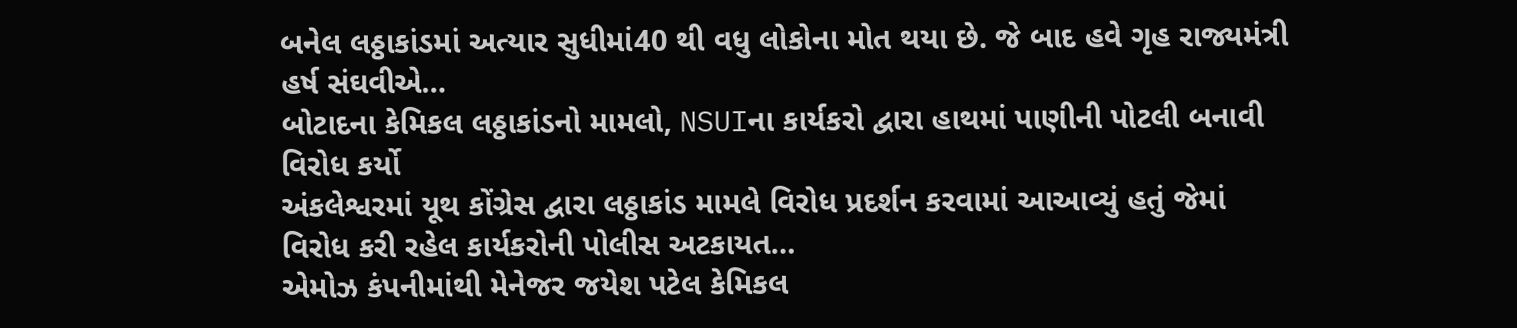બનેલ લઠ્ઠાકાંડમાં અત્યાર સુધીમાં40 થી વધુ લોકોના મોત થયા છે. જે બાદ હવે ગૃહ રાજ્યમંત્રી હર્ષ સંઘવીએ…
બોટાદના કેમિકલ લઠ્ઠાકાંડનો મામલો, NSUIના કાર્યકરો દ્વારા હાથમાં પાણીની પોટલી બનાવી વિરોધ કર્યો
અંકલેશ્વરમાં યૂથ કોંગ્રેસ દ્વારા લઠ્ઠાકાંડ મામલે વિરોધ પ્રદર્શન કરવામાં આઆવ્યું હતું જેમાં વિરોધ કરી રહેલ કાર્યકરોની પોલીસ અટકાયત…
એમોઝ કંપનીમાંથી મેનેજર જયેશ પટેલ કેમિકલ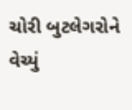ચોરી બુટલેગરોને વેચ્યું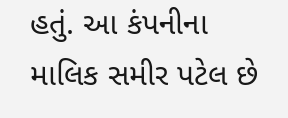હતું. આ કંપનીના માલિક સમીર પટેલ છે